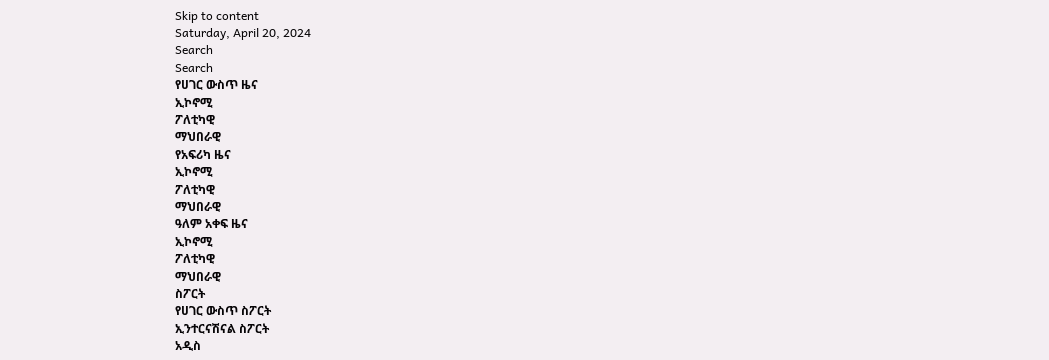Skip to content
Saturday, April 20, 2024
Search
Search
የሀገር ውስጥ ዜና
ኢኮኖሚ
ፖለቲካዊ
ማህበራዊ
የአፍሪካ ዜና
ኢኮኖሚ
ፖለቲካዊ
ማህበራዊ
ዓለም አቀፍ ዜና
ኢኮኖሚ
ፖለቲካዊ
ማህበራዊ
ስፖርት
የሀገር ውስጥ ስፖርት
ኢንተርናሽናል ስፖርት
አዲስ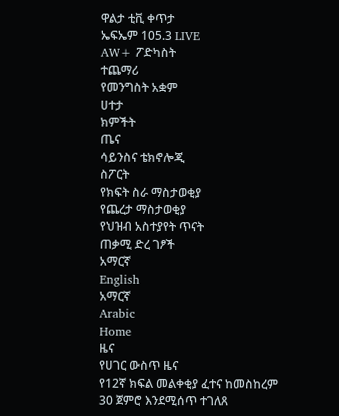ዋልታ ቲቪ ቀጥታ
ኤፍኤም 105.3 LIVE
AW+ ፖድካስት
ተጨማሪ
የመንግስት አቋም
ሀተታ
ክምችት
ጤና
ሳይንስና ቴክኖሎጂ
ስፖርት
የክፍት ስራ ማስታወቂያ
የጨረታ ማስታወቂያ
የህዝብ አስተያየት ጥናት
ጠቃሚ ድረ ገፆች
አማርኛ
English
አማርኛ
Arabic
Home
ዜና
የሀገር ውስጥ ዜና
የ12ኛ ክፍል መልቀቂያ ፈተና ከመስከረም 30 ጀምሮ እንደሚሰጥ ተገለጸ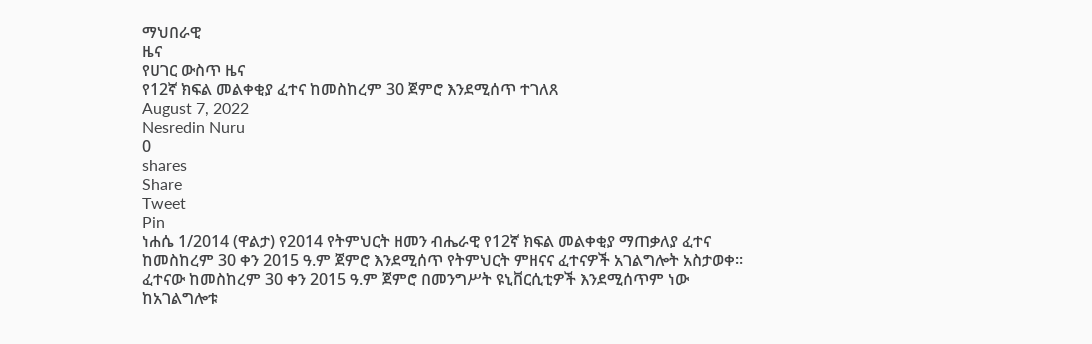ማህበራዊ
ዜና
የሀገር ውስጥ ዜና
የ12ኛ ክፍል መልቀቂያ ፈተና ከመስከረም 30 ጀምሮ እንደሚሰጥ ተገለጸ
August 7, 2022
Nesredin Nuru
0
shares
Share
Tweet
Pin
ነሐሴ 1/2014 (ዋልታ) የ2014 የትምህርት ዘመን ብሔራዊ የ12ኛ ክፍል መልቀቂያ ማጠቃለያ ፈተና ከመስከረም 30 ቀን 2015 ዓ.ም ጀምሮ እንደሚሰጥ የትምህርት ምዘናና ፈተናዎች አገልግሎት አስታወቀ፡፡
ፈተናው ከመስከረም 30 ቀን 2015 ዓ.ም ጀምሮ በመንግሥት ዩኒቨርሲቲዎች እንደሚሰጥም ነው ከአገልግሎቱ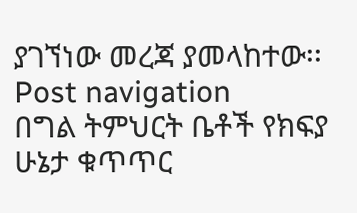ያገኘነው መረጃ ያመላከተው፡፡
Post navigation
በግል ትምህርት ቤቶች የክፍያ ሁኔታ ቁጥጥር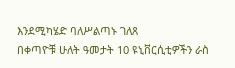እንደሚካሄድ ባለሥልጣኑ ገለጸ
በቀጣዮቹ ሁለት ዓመታት 10 ዩኒቨርሲቲዎችን ራስ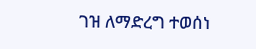ገዝ ለማድረግ ተወሰነ